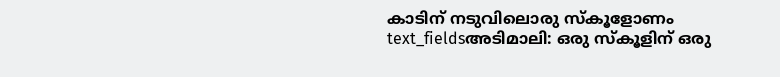കാടിന് നടുവിലൊരു സ്കൂളോണം
text_fieldsഅടിമാലി: ഒരു സ്കൂളിന് ഒരു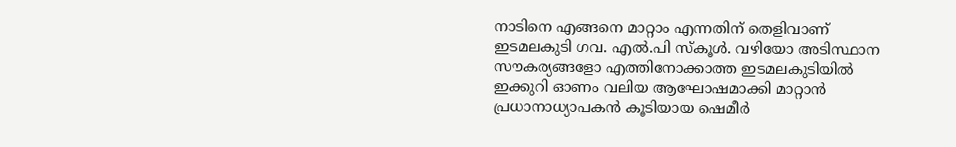നാടിനെ എങ്ങനെ മാറ്റാം എന്നതിന് തെളിവാണ് ഇടമലകുടി ഗവ. എൽ.പി സ്കൂൾ. വഴിയോ അടിസ്ഥാന സൗകര്യങ്ങളോ എത്തിനോക്കാത്ത ഇടമലകുടിയിൽ ഇക്കുറി ഓണം വലിയ ആഘോഷമാക്കി മാറ്റാൻ പ്രധാനാധ്യാപകൻ കൂടിയായ ഷെമീർ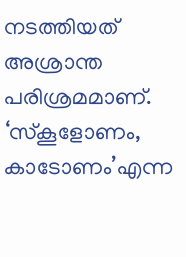നടത്തിയത് അശ്രാന്ത പരിശ്രമമാണ്.
‘സ്കൂളോണം, കാടോണം’എന്ന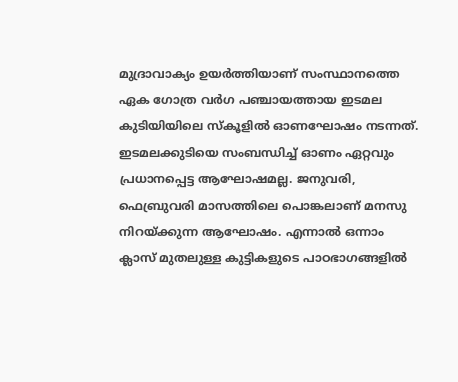മുദ്രാവാക്യം ഉയർത്തിയാണ് സംസ്ഥാനത്തെ ഏക ഗോത്ര വർഗ പഞ്ചായത്തായ ഇടമല കുടിയിയിലെ സ്കൂളിൽ ഓണഘോഷം നടന്നത്. ഇടമലക്കുടിയെ സംബന്ധിച്ച് ഓണം ഏറ്റവും പ്രധാനപ്പെട്ട ആഘോഷമല്ല. ജനുവരി, ഫെബ്രുവരി മാസത്തിലെ പൊങ്കലാണ് മനസു നിറയ്ക്കുന്ന ആഘോഷം. എന്നാൽ ഒന്നാം ക്ലാസ് മുതലുള്ള കുട്ടികളുടെ പാഠഭാഗങ്ങളിൽ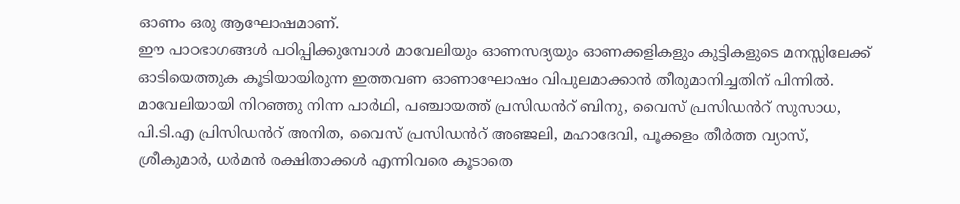ഓണം ഒരു ആഘോഷമാണ്.
ഈ പാഠഭാഗങ്ങൾ പഠിപ്പിക്കുമ്പോൾ മാവേലിയും ഓണസദ്യയും ഓണക്കളികളും കുട്ടികളുടെ മനസ്സിലേക്ക് ഓടിയെത്തുക കൂടിയായിരുന്ന ഇത്തവണ ഓണാഘോഷം വിപുലമാക്കാൻ തീരുമാനിച്ചതിന് പിന്നിൽ. മാവേലിയായി നിറഞ്ഞു നിന്ന പാർഥി, പഞ്ചായത്ത് പ്രസിഡൻറ് ബിനു, വൈസ് പ്രസിഡൻറ് സുസാധ, പി.ടി.എ പ്രിസിഡൻറ് അനിത, വൈസ് പ്രസിഡൻറ് അഞ്ജലി, മഹാദേവി, പൂക്കളം തീർത്ത വ്യാസ്, ശ്രീകുമാർ, ധർമൻ രക്ഷിതാക്കൾ എന്നിവരെ കൂടാതെ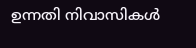ഉന്നതി നിവാസികൾ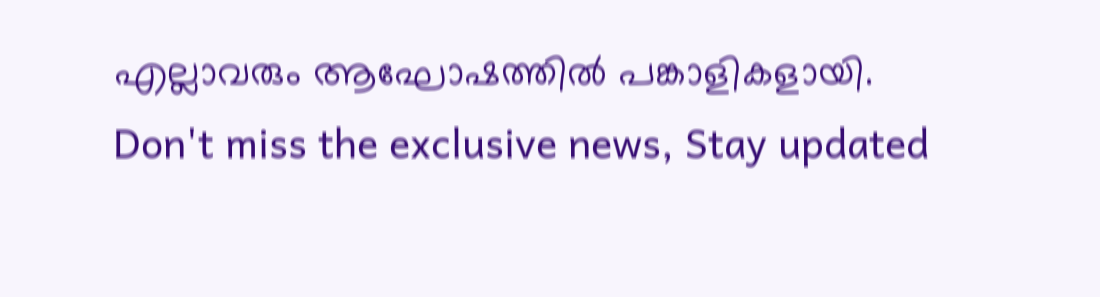എല്ലാവരും ആഘോഷത്തിൽ പങ്കാളികളായി.
Don't miss the exclusive news, Stay updated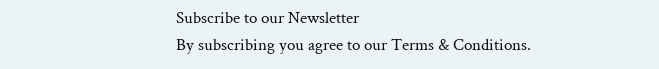Subscribe to our Newsletter
By subscribing you agree to our Terms & Conditions.